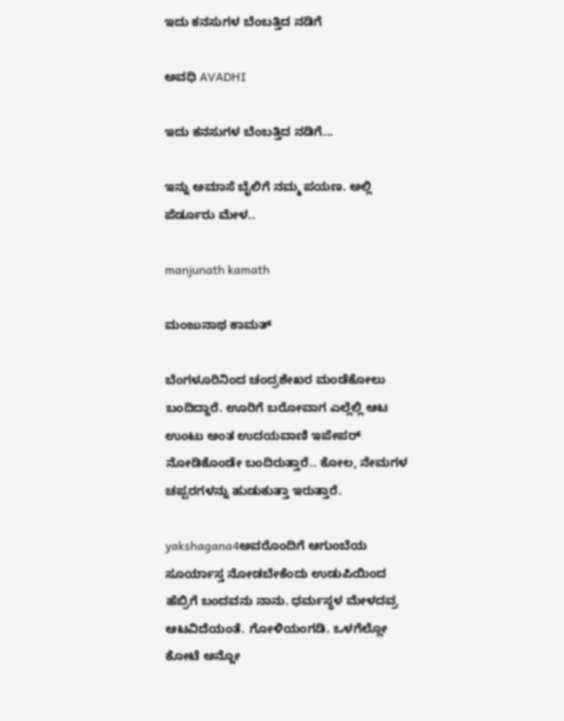ಇದು ಕನಸುಗಳ ಬೆಂಬತ್ತಿದ ನಡಿಗೆ‍

ಅವಧಿ AVADHI

ಇದು ಕನಸುಗಳ ಬೆಂಬತ್ತಿದ ನಡಿಗೆ...

ಇನ್ನು ಅಮಾಸೆ ಬೈಲಿಗೆ ನಮ್ಮ ಪಯಣ. ಅಲ್ಲಿ ಪೆರ್ಡೂರು ಮೇಳ..

manjunath kamath

ಮಂಜುನಾಥ ಕಾಮತ್

ಬೆಂಗಳೂರಿನಿಂದ ಚಂದ್ರಶೇಖರ ಮಂಡೆಕೋಲು ಬಂದಿದ್ದಾರೆ. ಊರಿಗೆ ಬರೋವಾಗ ಎಲ್ಲೆಲ್ಲಿ ಆಟ ಉಂಟು ಅಂತ ಉದಯವಾಣಿ ಇಪೇಪರ್ ನೋಡಿಕೊಂಡೇ ಬಂದಿರುತ್ತಾರೆ.. ಕೋಲ, ನೇಮಗಳ ಚಪ್ಪರಗಳನ್ನು ಹುಡುಕುತ್ತಾ ಇರುತ್ತಾರೆ.

yakshagana4ಅವರೊಂದಿಗೆ ಆಗುಂಬೆಯ ಸೂರ್ಯಾಸ್ತ ನೋಡಬೇಕೆಂದು ಉಡುಪಿಯಿಂದ ಹೆಬ್ರಿಗೆ ಬಂದವನು ನಾನು. ಧರ್ಮಸ್ಥಳ ಮೇಳದವ್ರ ಆಟವಿದೆಯಂತೆ. ಗೋಳಿಯಂಗಡಿ. ಒಳಗೆಲ್ಲೋ ಕೋಟೆ ಅನ್ನೋ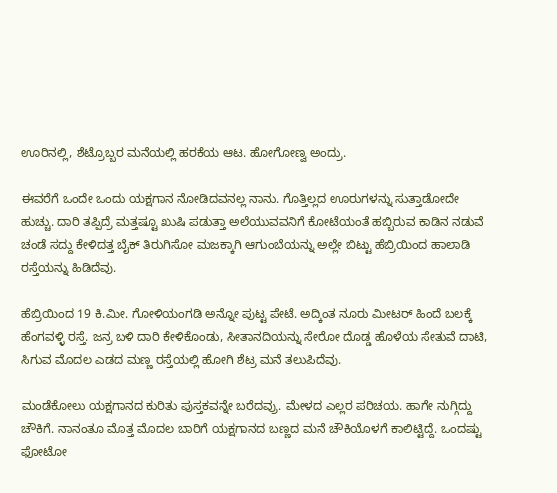ಊರಿನಲ್ಲಿ, ಶೆಟ್ರೊಬ್ಬರ ಮನೆಯಲ್ಲಿ ಹರಕೆಯ ಆಟ. ಹೋಗೋಣ್ವ ಅಂದ್ರು.

ಈವರೆಗೆ ಒಂದೇ ಒಂದು ಯಕ್ಷಗಾನ ನೋಡಿದವನಲ್ಲ ನಾನು. ಗೊತ್ತಿಲ್ಲದ ಊರುಗಳನ್ನು ಸುತ್ತಾಡೋದೇ ಹುಚ್ಚು. ದಾರಿ ತಪ್ಪಿದ್ರೆ ಮತ್ತಷ್ಟೂ ಖುಷಿ ಪಡುತ್ತಾ ಅಲೆಯುವವನಿಗೆ ಕೋಟೆಯಂತೆ ಹಬ್ಬಿರುವ ಕಾಡಿನ ನಡುವೆ ಚಂಡೆ ಸದ್ದು ಕೇಳಿದತ್ತ ಬೈಕ್ ತಿರುಗಿಸೋ ಮಜಕ್ಕಾಗಿ ಆಗುಂಬೆಯನ್ನು ಅಲ್ಲೇ ಬಿಟ್ಟು ಹೆಬ್ರಿಯಿಂದ ಹಾಲಾಡಿ ರಸ್ತೆಯನ್ನು ಹಿಡಿದೆವು.

ಹೆಬ್ರಿಯಿಂದ 19 ಕಿ.ಮೀ. ಗೋಳಿಯಂಗಡಿ ಅನ್ನೋ ಪುಟ್ಟ ಪೇಟೆ. ಅದ್ಕಿಂತ ನೂರು ಮೀಟರ್ ಹಿಂದೆ ಬಲಕ್ಕೆ ಹೆಂಗವಳ್ಳಿ ರಸ್ತೆ. ಜನ್ರ ಬಳಿ ದಾರಿ ಕೇಳಿಕೊಂಡು, ಸೀತಾನದಿಯನ್ನು ಸೇರೋ ದೊಡ್ಡ ಹೊಳೆಯ ಸೇತುವೆ ದಾಟಿ, ಸಿಗುವ ಮೊದಲ ಎಡದ ಮಣ್ಣ ರಸ್ತೆಯಲ್ಲಿ ಹೋಗಿ ಶೆಟ್ರ ಮನೆ ತಲುಪಿದೆವು.

ಮಂಡೆಕೋಲು ಯಕ್ಷಗಾನದ ಕುರಿತು ಪುಸ್ತಕವನ್ನೇ ಬರೆದವ್ರು. ಮೇಳದ ಎಲ್ಲರ ಪರಿಚಯ. ಹಾಗೇ ನುಗ್ಗಿದ್ದು ಚೌಕಿಗೆ. ನಾನಂತೂ ಮೊತ್ತ ಮೊದಲ ಬಾರಿಗೆ ಯಕ್ಷಗಾನದ ಬಣ್ಣದ ಮನೆ ಚೌಕಿಯೊಳಗೆ ಕಾಲಿಟ್ಟಿದ್ದೆ. ಒಂದಷ್ಟು ಫೋಟೋ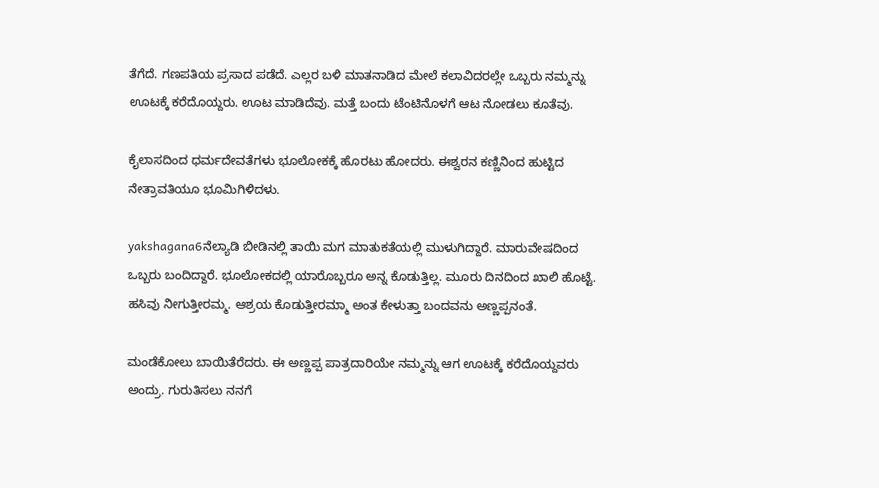ತೆಗೆದೆ. ಗಣಪತಿಯ ಪ್ರಸಾದ ಪಡೆದೆ. ಎಲ್ಲರ ಬಳಿ ಮಾತನಾಡಿದ ಮೇಲೆ ಕಲಾವಿದರಲ್ಲೇ ಒಬ್ಬರು ನಮ್ಮನ್ನು ಊಟಕ್ಕೆ ಕರೆದೊಯ್ದರು. ಊಟ ಮಾಡಿದೆವು. ಮತ್ತೆ ಬಂದು ಟೆಂಟಿನೊಳಗೆ ಆಟ ನೋಡಲು ಕೂತೆವು.

ಕೈಲಾಸದಿಂದ ಧರ್ಮದೇವತೆಗಳು ಭೂಲೋಕಕ್ಕೆ ಹೊರಟು ಹೋದರು. ಈಶ್ವರನ ಕಣ್ಣಿನಿಂದ ಹುಟ್ಟಿದ ನೇತ್ರಾವತಿಯೂ ಭೂಮಿಗಿಳಿದಳು.

yakshagana6ನೆಲ್ಯಾಡಿ ಬೀಡಿನಲ್ಲಿ ತಾಯಿ ಮಗ ಮಾತುಕತೆಯಲ್ಲಿ ಮುಳುಗಿದ್ದಾರೆ. ಮಾರುವೇಷದಿಂದ ಒಬ್ಬರು ಬಂದಿದ್ದಾರೆ. ಭೂಲೋಕದಲ್ಲಿ ಯಾರೊಬ್ಬರೂ ಅನ್ನ ಕೊಡುತ್ತಿಲ್ಲ. ಮೂರು ದಿನದಿಂದ ಖಾಲಿ ಹೊಟ್ಟೆ. ಹಸಿವು ನೀಗುತ್ತೀರಮ್ಮ. ಆಶ್ರಯ ಕೊಡುತ್ತೀರಮ್ಮಾ ಅಂತ ಕೇಳುತ್ತಾ ಬಂದವನು ಅಣ್ಣಪ್ಪನಂತೆ.

ಮಂಡೆಕೋಲು ಬಾಯಿತೆರೆದರು. ಈ ಅಣ್ಣಪ್ಪ ಪಾತ್ರದಾರಿಯೇ ನಮ್ಮನ್ನು ಆಗ ಊಟಕ್ಕೆ ಕರೆದೊಯ್ದವರು ಅಂದ್ರು. ಗುರುತಿಸಲು ನನಗೆ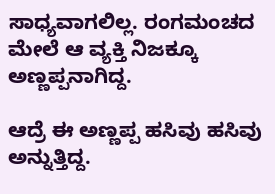ಸಾಧ್ಯವಾಗಲಿಲ್ಲ. ರಂಗಮಂಚದ ಮೇಲೆ ಆ ವ್ಯಕ್ತಿ ನಿಜಕ್ಕೂ ಅಣ್ಣಪ್ಪನಾಗಿದ್ದ.

ಆದ್ರೆ ಈ ಅಣ್ಣಪ್ಪ ಹಸಿವು ಹಸಿವು ಅನ್ನುತ್ತಿದ್ದ.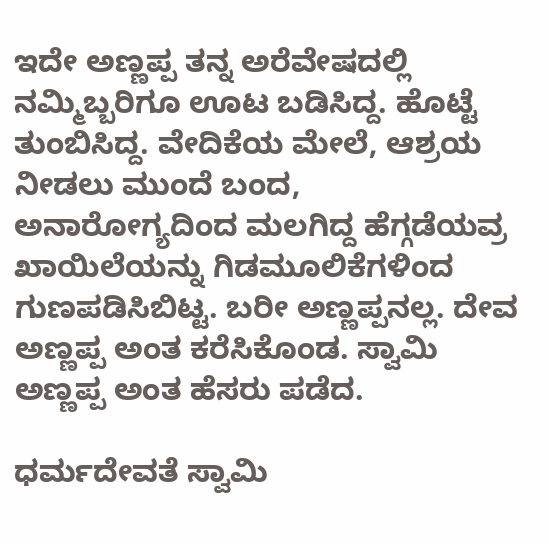ಇದೇ ಅಣ್ಣಪ್ಪ ತನ್ನ ಅರೆವೇಷದಲ್ಲಿ ನಮ್ಮಿಬ್ಬರಿಗೂ ಊಟ ಬಡಿಸಿದ್ದ. ಹೊಟ್ಟೆ ತುಂಬಿಸಿದ್ದ. ವೇದಿಕೆಯ ಮೇಲೆ, ಆಶ್ರಯ ನೀಡಲು ಮುಂದೆ ಬಂದ, ಅನಾರೋಗ್ಯದಿಂದ ಮಲಗಿದ್ದ ಹೆಗ್ಗಡೆಯವ್ರ ಖಾಯಿಲೆಯನ್ನು ಗಿಡಮೂಲಿಕೆಗಳಿಂದ ಗುಣಪಡಿಸಿಬಿಟ್ಟ. ಬರೀ ಅಣ್ಣಪ್ಪನಲ್ಲ. ದೇವ ಅಣ್ಣಪ್ಪ ಅಂತ ಕರೆಸಿಕೊಂಡ. ಸ್ವಾಮಿ ಅಣ್ಣಪ್ಪ ಅಂತ ಹೆಸರು ಪಡೆದ.

ಧರ್ಮದೇವತೆ ಸ್ವಾಮಿ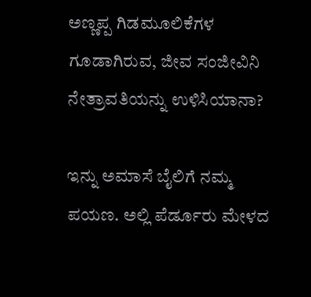ಅಣ್ಣಪ್ಪ ಗಿಡಮೂಲಿಕೆಗಳ ಗೂಡಾಗಿರುವ, ಜೀವ ಸಂಜೀವಿನಿ ನೇತ್ರಾವತಿಯನ್ನು ಉಳಿಸಿಯಾನಾ?

ಇನ್ನು ಅಮಾಸೆ ಬೈಲಿಗೆ ನಮ್ಮ ಪಯಣ. ಅಲ್ಲಿ ಪೆರ್ಡೂರು ಮೇಳದ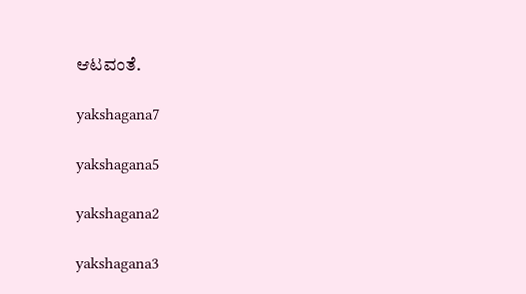ಆಟವಂತೆ.

yakshagana7

yakshagana5

yakshagana2

yakshagana3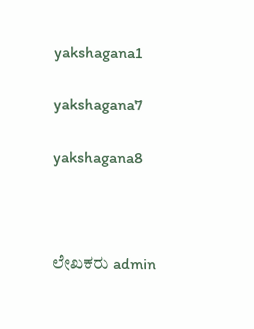yakshagana1

yakshagana7

yakshagana8



ಲೇಖಕರು admin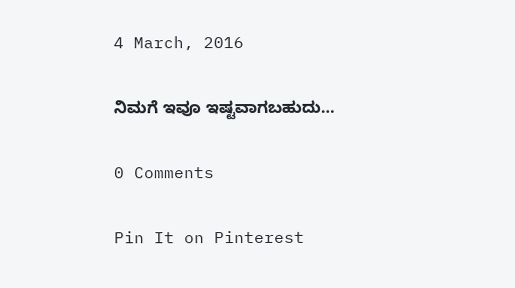4 March, 2016

ನಿಮಗೆ ಇವೂ ಇಷ್ಟವಾಗಬಹುದು…

0 Comments

Pin It on Pinterest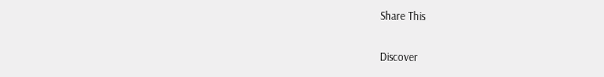Share This

Discover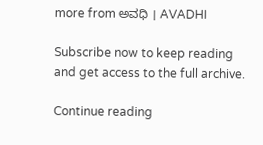more from ಅವಧಿ । AVADHI

Subscribe now to keep reading and get access to the full archive.

Continue reading